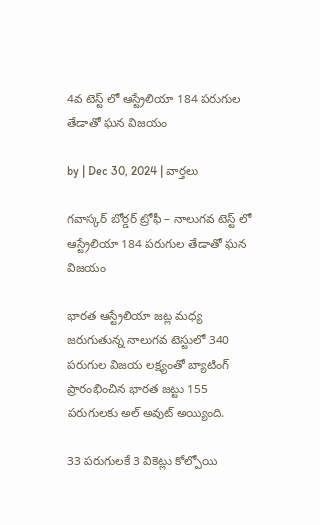4వ టెస్ట్ లో ఆస్ట్రేలియా 184 పరుగుల తేడాతో ఘన విజయం

by | Dec 30, 2024 | వార్తలు

గవాస్కర్ బోర్డర్ ట్రోఫీ – నాలుగవ టెస్ట్ లో ఆస్ట్రేలియా 184 పరుగుల తేడాతో ఘన విజయం

భారత ఆస్ట్రేలియా జట్ల మధ్య జరుగుతున్న నాలుగవ టెస్టులో 340 పరుగుల విజయ లక్ష్యంతో బ్యాటింగ్ ప్రారంభించిన భారత జట్టు 155 పరుగులకు అల్ అవుట్ అయ్యింది.

33 పరుగులకే 3 వికెట్లు కోల్పోయి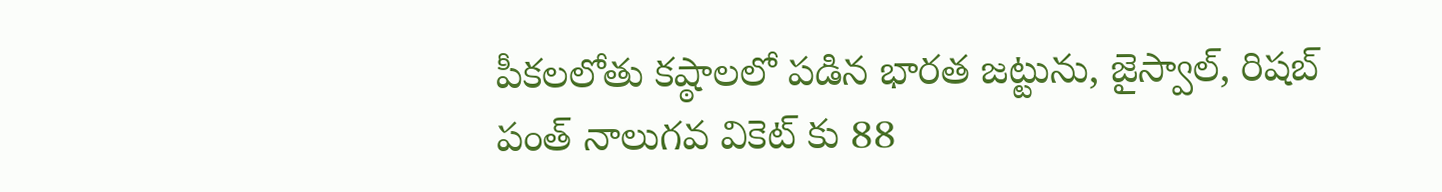పీకలలోతు కష్ఠాలలో పడిన భారత జట్టును, జైస్వాల్, రిషబ్ పంత్ నాలుగవ వికెట్ కు 88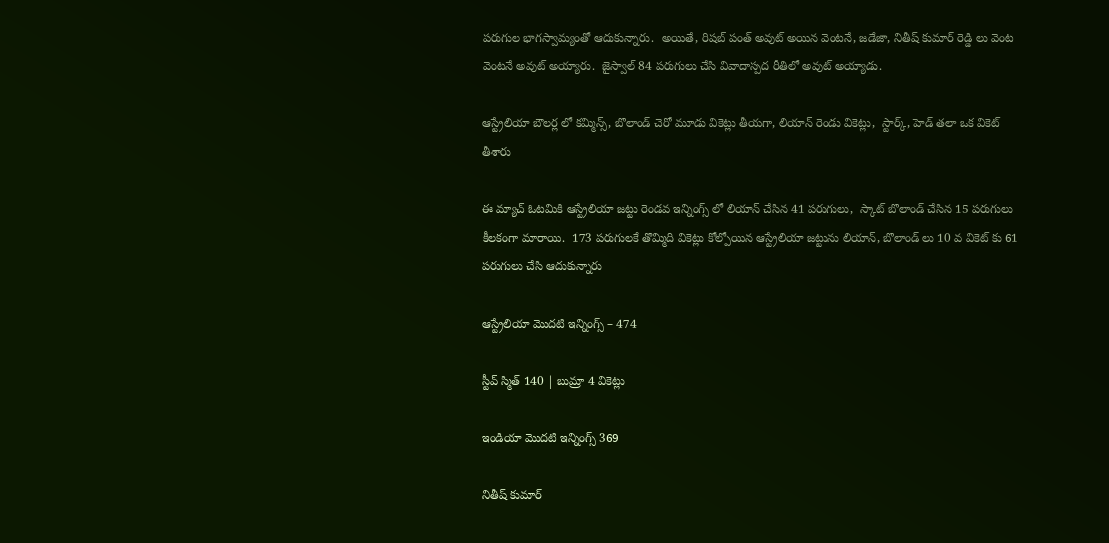పరుగుల భాగస్వామ్యంతో ఆదుకున్నారు.  అయితే, రిషబ్ పంత్ అవుట్ అయిన వెంటనే, జడేజా, నితీష్ కుమార్ రెడ్డి లు వెంట వెంటనే అవుట్ అయ్యారు.  జైస్వాల్ 84 పరుగులు చేసి వివాదాస్పద రీతిలో అవుట్ అయ్యాడు.

ఆస్ట్రేలియా బౌలర్ల లో కమ్మిన్స్, బొలాండ్ చెరో మూడు వికెట్లు తీయగా, లియాన్ రెండు వికెట్లు,  స్టార్క్, హెడ్ తలా ఒక వికెట్ తీశారు

ఈ మ్యాచ్ ఓటమికి ఆస్ట్రేలియా జట్టు రెండవ ఇన్నింగ్స్ లో లియాన్ చేసిన 41 పరుగులు,  స్కాట్ బొలాండ్ చేసిన 15 పరుగులు కీలకంగా మారాయి.  173 పరుగులకే తొమ్మిది వికెట్లు కోల్పోయిన ఆస్ట్రేలియా జట్టును లియాన్, బొలాండ్ లు 10 వ వికెట్ కు 61 పరుగులు చేసి ఆదుకున్నారు

ఆస్ట్రేలియా మొదటి ఇన్నింగ్స్ – 474

స్టీవ్ స్మిత్ 140 | బుమ్రా 4 వికెట్లు

ఇండియా మొదటి ఇన్నింగ్స్ 369

నితీష్ కుమార్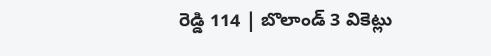రెడ్డి 114 | బొలాండ్ 3 వికెట్లు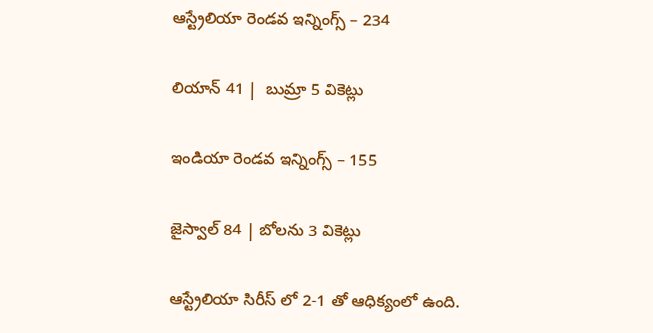ఆస్ట్రేలియా రెండవ ఇన్నింగ్స్ – 234

లియాన్ 41 |  బుమ్రా 5 వికెట్లు

ఇండియా రెండవ ఇన్నింగ్స్ – 155

జైస్వాల్ 84 | బోలను 3 వికెట్లు

ఆస్ట్రేలియా సిరీస్ లో 2-1 తో ఆధిక్యంలో ఉంది.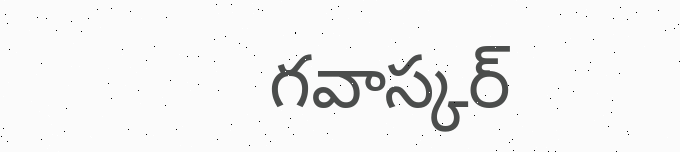గవాస్కర్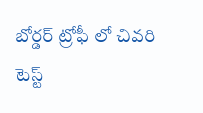బోర్డర్ ట్రోఫీ లో చివరి టెస్ట్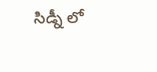సిడ్నీ లో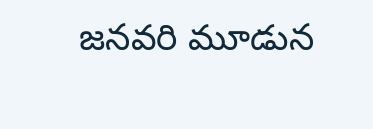జనవరి మూడున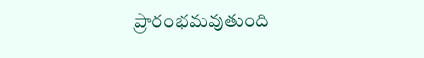ప్రారంభమవుతుంది